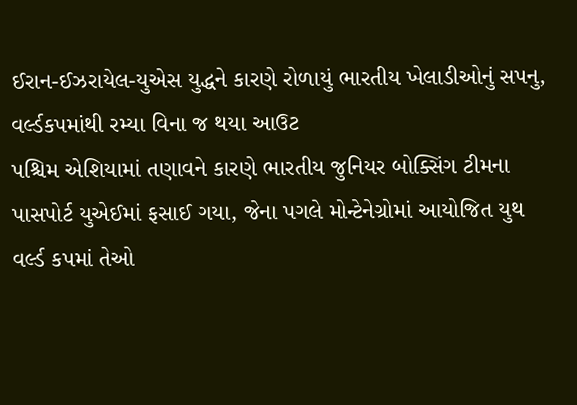ઈરાન-ઈઝરાયેલ-યુએસ યુદ્ધને કારણે રોળાયું ભારતીય ખેલાડીઓનું સપનુ, વર્લ્ડકપમાંથી રમ્યા વિના જ થયા આઉટ
પશ્ચિમ એશિયામાં તણાવને કારણે ભારતીય જુનિયર બોક્સિંગ ટીમના પાસપોર્ટ યુએઈમાં ફસાઈ ગયા, જેના પગલે મોન્ટેનેગ્રોમાં આયોજિત યુથ વર્લ્ડ કપમાં તેઓ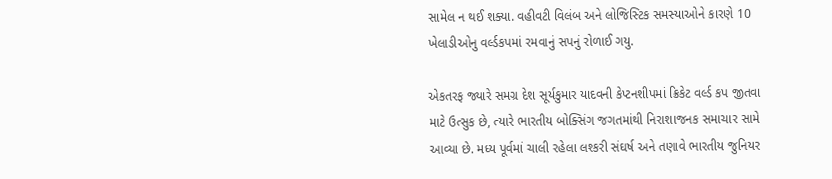સામેલ ન થઈ શક્યા. વહીવટી વિલંબ અને લોજિસ્ટિક સમસ્યાઓને કારણે 10 ખેલાડીઓનુ વર્લ્ડકપમાં રમવાનું સપનું રોળાઈ ગયુ.

એકતરફ જ્યારે સમગ્ર દેશ સૂર્યકુમાર યાદવની કેપ્ટનશીપમાં ક્રિકેટ વર્લ્ડ કપ જીતવા માટે ઉત્સુક છે, ત્યારે ભારતીય બોક્સિંગ જગતમાંથી નિરાશાજનક સમાચાર સામે આવ્યા છે. મધ્ય પૂર્વમાં ચાલી રહેલા લશ્કરી સંઘર્ષ અને તણાવે ભારતીય જુનિયર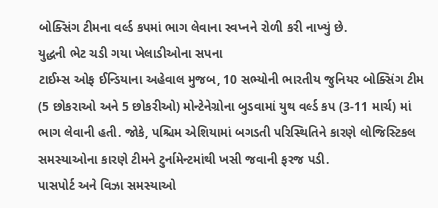બોક્સિંગ ટીમના વર્લ્ડ કપમાં ભાગ લેવાના સ્વપ્નને રોળી કરી નાખ્યું છે.
યુદ્ધની ભેટ ચડી ગયા ખેલાડીઓના સપના
ટાઈમ્સ ઓફ ઈન્ડિયાના અહેવાલ મુજબ, 10 સભ્યોની ભારતીય જુનિયર બોક્સિંગ ટીમ (5 છોકરાઓ અને 5 છોકરીઓ) મોન્ટેનેગ્રોના બુડવામાં યુથ વર્લ્ડ કપ (3-11 માર્ચ) માં ભાગ લેવાની હતી. જોકે, પશ્ચિમ એશિયામાં બગડતી પરિસ્થિતિને કારણે લોજિસ્ટિકલ સમસ્યાઓના કારણે ટીમને ટુર્નામેન્ટમાંથી ખસી જવાની ફરજ પડી.
પાસપોર્ટ અને વિઝા સમસ્યાઓ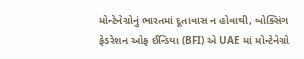મોન્ટેનેગ્રોનું ભારતમાં દૂતાવાસ ન હોવાથી, બોક્સિંગ ફેડરેશન ઓફ ઈન્ડિયા (BFI) એ UAE માં મોન્ટેનેગ્રો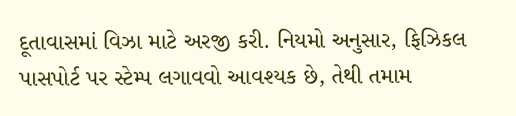દૂતાવાસમાં વિઝા માટે અરજી કરી. નિયમો અનુસાર, ફિઝિકલ પાસપોર્ટ પર સ્ટેમ્પ લગાવવો આવશ્યક છે, તેથી તમામ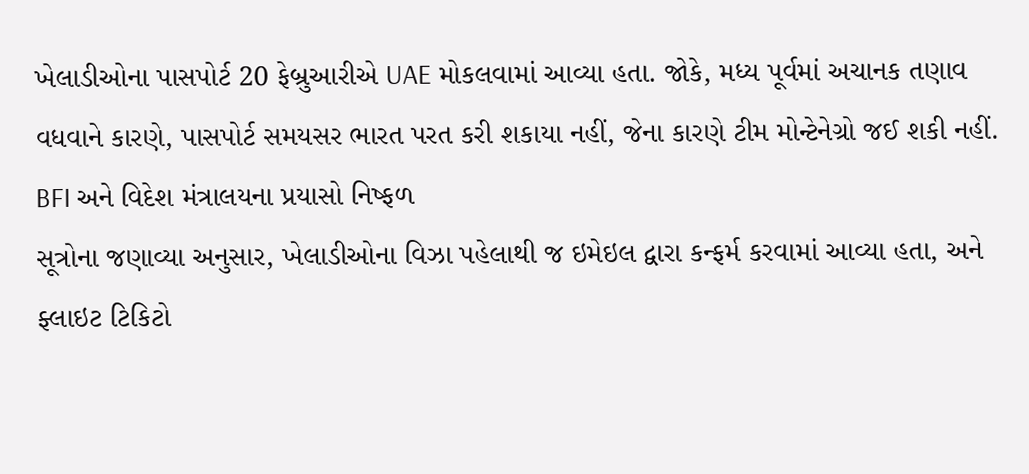ખેલાડીઓના પાસપોર્ટ 20 ફેબ્રુઆરીએ UAE મોકલવામાં આવ્યા હતા. જોકે, મધ્ય પૂર્વમાં અચાનક તણાવ વધવાને કારણે, પાસપોર્ટ સમયસર ભારત પરત કરી શકાયા નહીં, જેના કારણે ટીમ મોન્ટેનેગ્રો જઈ શકી નહીં.
BFI અને વિદેશ મંત્રાલયના પ્રયાસો નિષ્ફળ
સૂત્રોના જણાવ્યા અનુસાર, ખેલાડીઓના વિઝા પહેલાથી જ ઇમેઇલ દ્વારા કન્ફર્મ કરવામાં આવ્યા હતા, અને ફ્લાઇટ ટિકિટો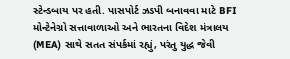સ્ટેન્ડબાય પર હતી. પાસપોર્ટ ઝડપી બનાવવા માટે BFI મોન્ટેનેગ્રો સત્તાવાળાઓ અને ભારતના વિદેશ મંત્રાલય (MEA) સાથે સતત સંપર્કમાં રહ્યું, પરંતુ યુદ્ધ જેવી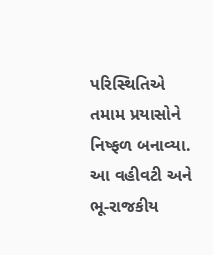પરિસ્થિતિએ તમામ પ્રયાસોને નિષ્ફળ બનાવ્યા. આ વહીવટી અને ભૂ-રાજકીય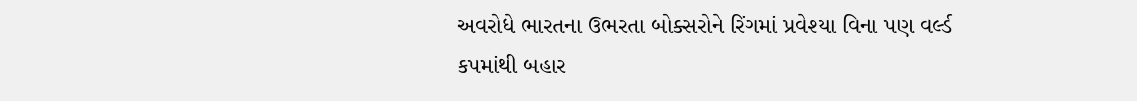અવરોધે ભારતના ઉભરતા બોક્સરોને રિંગમાં પ્રવેશ્યા વિના પણ વર્લ્ડ કપમાંથી બહાર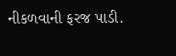નીકળવાની ફરજ પાડી.